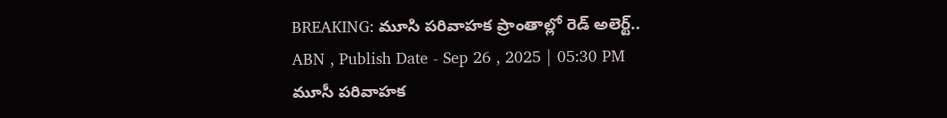BREAKING: మూసి పరివాహక ప్రాంతాల్లో రెడ్ అలెర్ట్..
ABN , Publish Date - Sep 26 , 2025 | 05:30 PM
మూసీ పరివాహక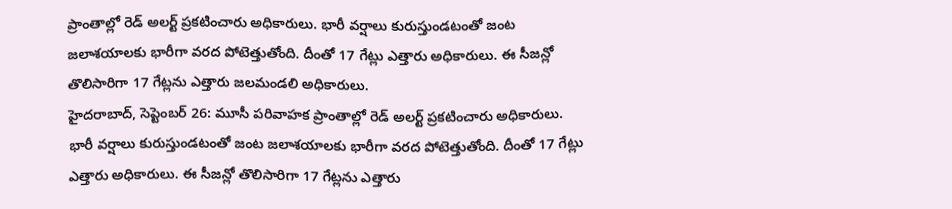ప్రాంతాల్లో రెడ్ అలర్ట్ ప్రకటించారు అధికారులు. భారీ వర్షాలు కురుస్తుండటంతో జంట జలాశయాలకు భారీగా వరద పోటెత్తుతోంది. దీంతో 17 గేట్లు ఎత్తారు అధికారులు. ఈ సీజన్లో తొలిసారిగా 17 గేట్లను ఎత్తారు జలమండలి అధికారులు.
హైదరాబాద్, సెప్టెంబర్ 26: మూసీ పరివాహక ప్రాంతాల్లో రెడ్ అలర్ట్ ప్రకటించారు అధికారులు. భారీ వర్షాలు కురుస్తుండటంతో జంట జలాశయాలకు భారీగా వరద పోటెత్తుతోంది. దీంతో 17 గేట్లు ఎత్తారు అధికారులు. ఈ సీజన్లో తొలిసారిగా 17 గేట్లను ఎత్తారు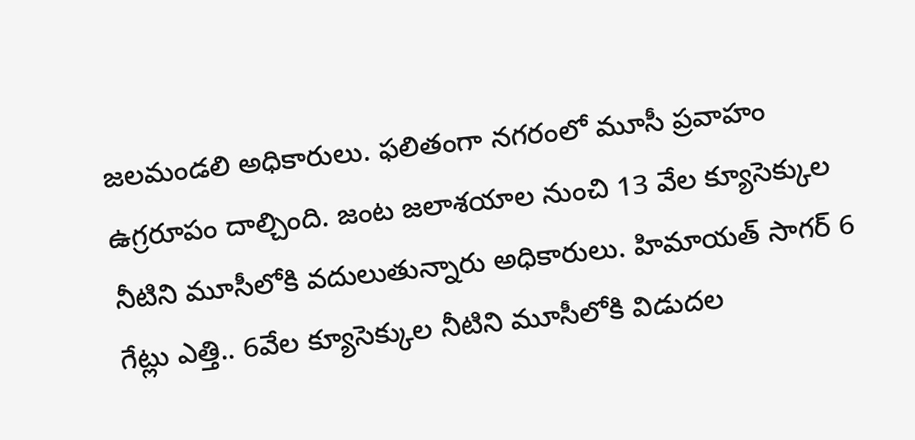జలమండలి అధికారులు. ఫలితంగా నగరంలో మూసీ ప్రవాహం ఉగ్రరూపం దాల్చింది. జంట జలాశయాల నుంచి 13 వేల క్యూసెక్కుల నీటిని మూసీలోకి వదులుతున్నారు అధికారులు. హిమాయత్ సాగర్ 6 గేట్లు ఎత్తి.. 6వేల క్యూసెక్కుల నీటిని మూసీలోకి విడుదల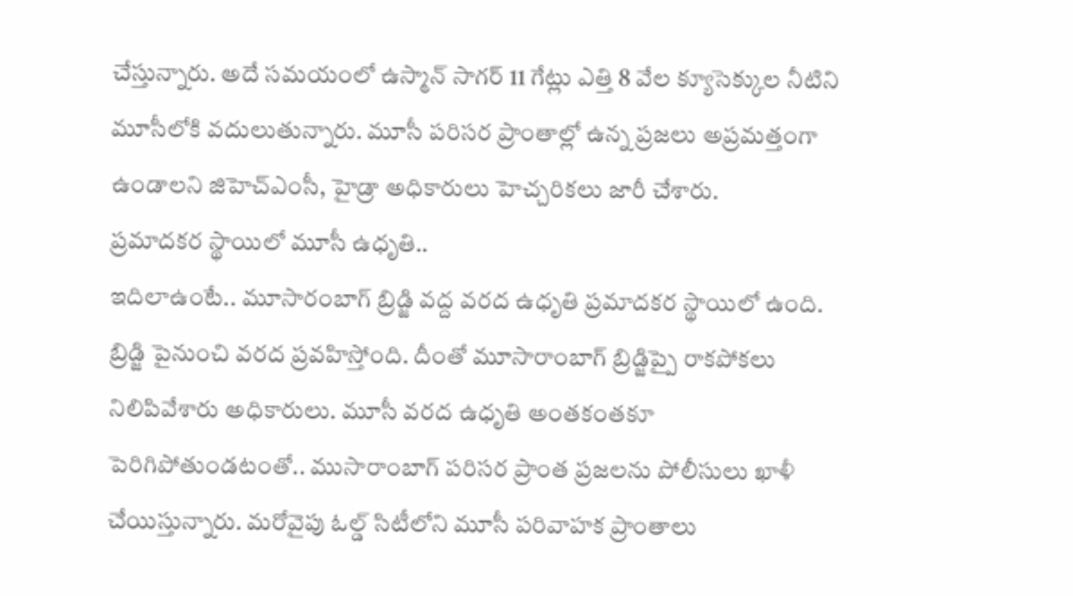చేస్తున్నారు. అదే సమయంలో ఉస్మాన్ సాగర్ 11 గేట్లు ఎత్తి 8 వేల క్యూసెక్కుల నీటిని మూసీలోకి వదులుతున్నారు. మూసీ పరిసర ప్రాంతాల్లో ఉన్న ప్రజలు అప్రమత్తంగా ఉండాలని జిహెచ్ఎంసీ, హైడ్రా అధికారులు హెచ్చరికలు జారీ చేశారు.
ప్రమాదకర స్థాయిలో మూసీ ఉధృతి..
ఇదిలాఉంటే.. మూసారంబాగ్ బ్రిడ్జి వద్ద వరద ఉధృతి ప్రమాదకర స్థాయిలో ఉంది. బ్రిడ్జి పైనుంచి వరద ప్రవహిస్తోంది. దీంతో మూసారాంబాగ్ బ్రిడ్జిప్పై రాకపోకలు నిలిపివేశారు అధికారులు. మూసీ వరద ఉధృతి అంతకంతకూ పెరిగిపోతుండటంతో.. ముసారాంబాగ్ పరిసర ప్రాంత ప్రజలను పోలీసులు ఖాళీ చేయిస్తున్నారు. మరోవైపు ఓల్డ్ సిటీలోని మూసీ పరివాహక ప్రాంతాలు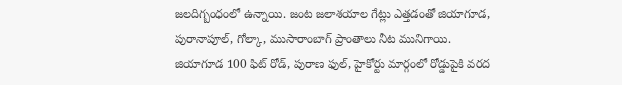జలదిగ్బంధంలో ఉన్నాయి. జంట జలాశయాల గేట్లు ఎత్తడంతో జియాగూడ, పురానాపూల్, గోల్కా, ముసారాంబాగ్ ప్రాంతాలు నీట మునిగాయి. జియాగూడ 100 ఫిట్ రోడ్, పురాణ ఫుల్, హైకోర్టు మార్గంలో రోడ్డుపైకి వరద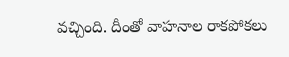వచ్చింది. దీంతో వాహనాల రాకపోకలు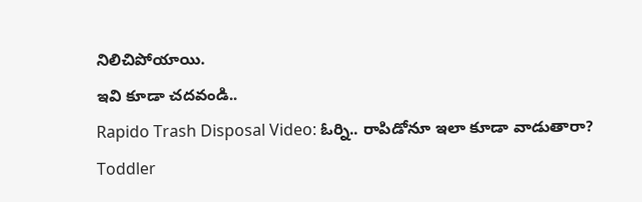నిలిచిపోయాయి.
ఇవి కూడా చదవండి..
Rapido Trash Disposal Video: ఓర్ని.. రాపిడోనూ ఇలా కూడా వాడుతారా?
Toddler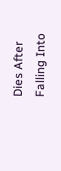Dies After Falling Into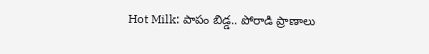Hot Milk: పాపం బిడ్డ.. పోరాడి ప్రాణాలు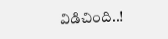విడిచింది..!